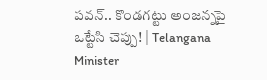పవన్‌.. కొండగట్టు అంజన్నపై ఒట్టేసి చెప్పు! | Telangana Minister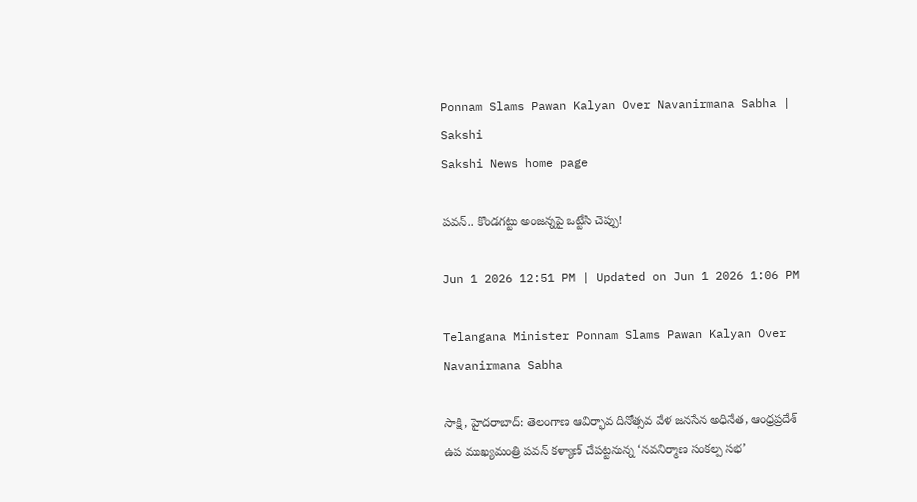Ponnam Slams Pawan Kalyan Over Navanirmana Sabha | Sakshi
Sakshi News home page

పవన్‌.. కొండగట్టు అంజన్నపై ఒట్టేసి చెప్పు!

Jun 1 2026 12:51 PM | Updated on Jun 1 2026 1:06 PM

Telangana Minister Ponnam Slams Pawan Kalyan Over Navanirmana Sabha

సాక్షి, హైదరాబాద్‌: తెలంగాణ ఆవిర్భావ దినోత్సవ వేళ జనసేన అధినేత, ఆంధ్రప్రదేశ్ ఉప ముఖ్యమంత్రి పవన్‌ కళ్యాణ్‌ చేపట్టనున్న ‘నవనిర్మాణ సంకల్ప సభ’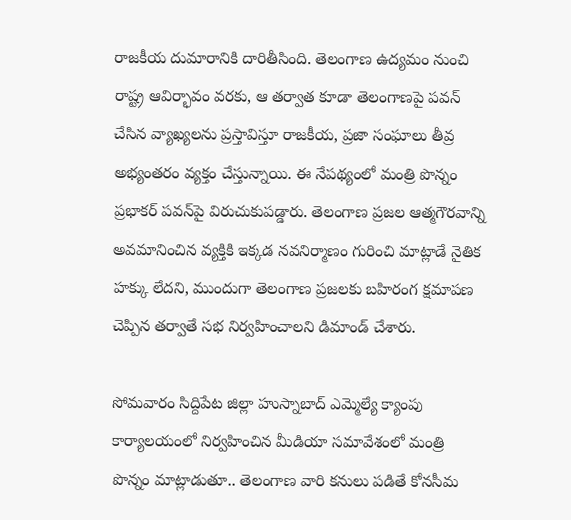రాజకీయ దుమారానికి దారితీసింది. తెలంగాణ ఉద్యమం నుంచి రాష్ట్ర ఆవిర్భావం వరకు, ఆ తర్వాత కూడా తెలంగాణపై పవన్‌ చేసిన వ్యాఖ్యలను ప్రస్తావిస్తూ రాజకీయ, ప్రజా సంఘాలు తీవ్ర అభ్యంతరం వ్యక్తం చేస్తున్నాయి. ఈ నేపథ్యంలో మంత్రి పొన్నం ప్రభాకర్ పవన్‌పై విరుచుకుపడ్డారు. తెలంగాణ ప్రజల ఆత్మగౌరవాన్ని అవమానించిన వ్యక్తికి ఇక్కడ నవనిర్మాణం గురించి మాట్లాడే నైతిక హక్కు లేదని, ముందుగా తెలంగాణ ప్రజలకు బహిరంగ క్షమాపణ చెప్పిన తర్వాతే సభ నిర్వహించాలని డిమాండ్ చేశారు.

సోమవారం సిద్దిపేట జిల్లా హుస్నాబాద్ ఎమ్మెల్యే క్యాంపు కార్యాలయంలో నిర్వహించిన మీడియా సమావేశంలో మంత్రి పొన్నం మాట్లాడుతూ.. తెలంగాణ వారి కనులు పడితే కోనసీమ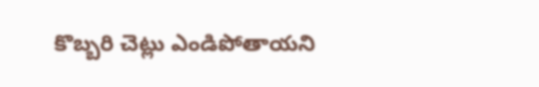కొబ్బరి చెట్లు ఎండిపోతాయని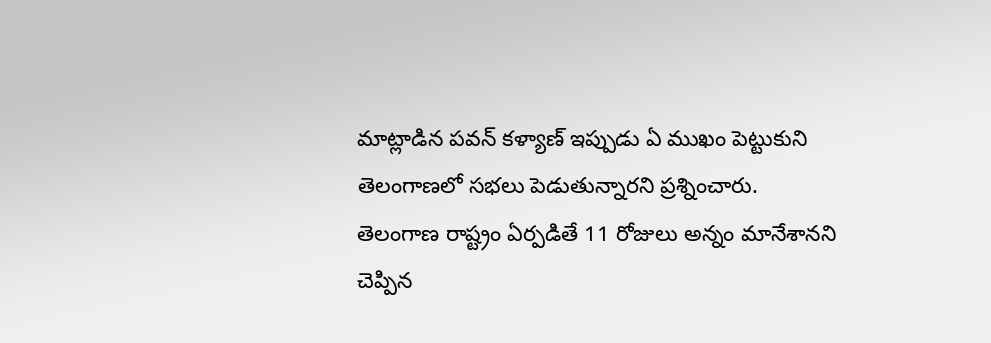మాట్లాడిన పవన్‌ కళ్యాణ్‌ ఇప్పుడు ఏ ముఖం పెట్టుకుని తెలంగాణలో సభలు పెడుతున్నారని ప్రశ్నించారు. తెలంగాణ రాష్ట్రం ఏర్పడితే 11 రోజులు అన్నం మానేశానని చెప్పిన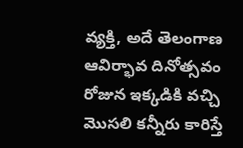వ్యక్తి, అదే తెలంగాణ ఆవిర్భావ దినోత్సవం రోజున ఇక్కడికి వచ్చి మొసలి కన్నీరు కారిస్తే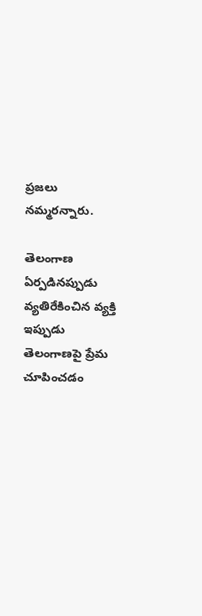ప్రజలు నమ్మరన్నారు.

తెలంగాణ ఏర్పడినప్పుడు వ్యతిరేకించిన వ్యక్తి ఇప్పుడు తెలంగాణపై ప్రేమ చూపించడం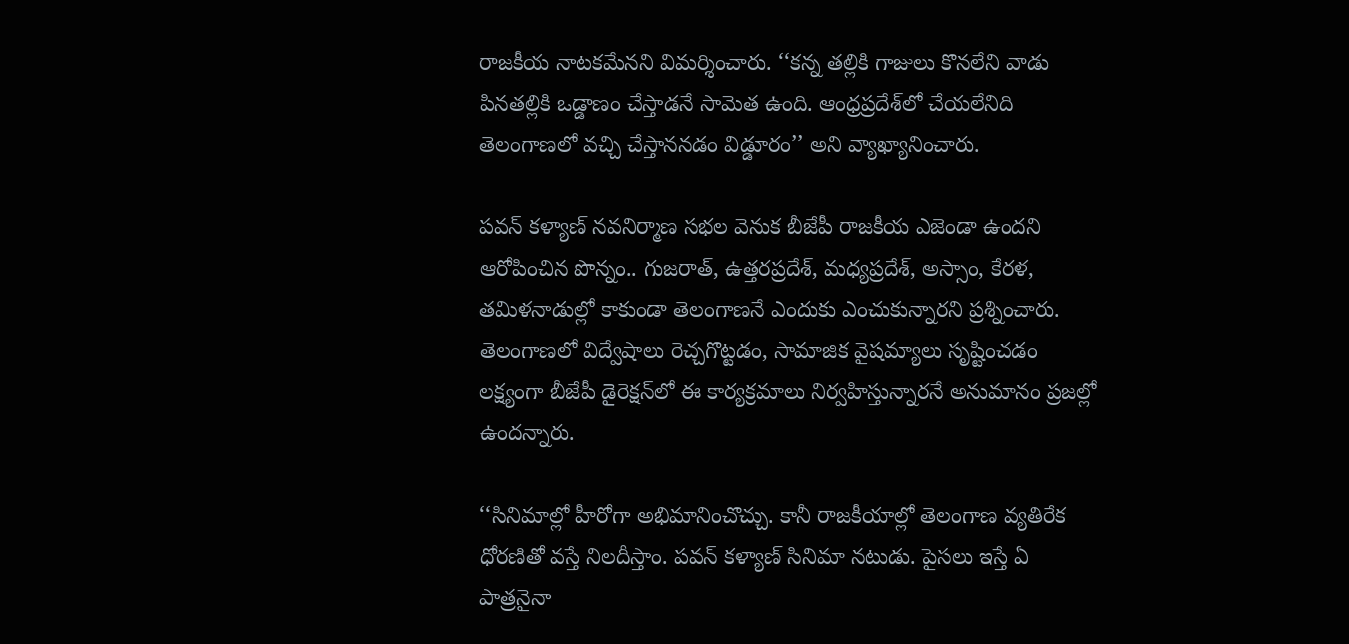రాజకీయ నాటకమేనని విమర్శించారు. ‘‘కన్న తల్లికి గాజులు కొనలేని వాడు పినతల్లికి ఒడ్డాణం చేస్తాడనే సామెత ఉంది. ఆంధ్రప్రదేశ్‌లో చేయలేనిది తెలంగాణలో వచ్చి చేస్తాననడం విడ్డూరం’’ అని వ్యాఖ్యానించారు.

పవన్‌ కళ్యాణ్‌ నవనిర్మాణ సభల వెనుక బీజేపీ రాజకీయ ఎజెండా ఉందని ఆరోపించిన పొన్నం.. గుజరాత్‌, ఉత్తరప్రదేశ్‌, మధ్యప్రదేశ్‌, అస్సాం, కేరళ, తమిళనాడుల్లో కాకుండా తెలంగాణనే ఎందుకు ఎంచుకున్నారని ప్రశ్నించారు. తెలంగాణలో విద్వేషాలు రెచ్చగొట్టడం, సామాజిక వైషమ్యాలు సృష్టించడం లక్ష్యంగా బీజేపీ డైరెక్షన్‌లో ఈ కార్యక్రమాలు నిర్వహిస్తున్నారనే అనుమానం ప్రజల్లో ఉందన్నారు.

‘‘సినిమాల్లో హీరోగా అభిమానించొచ్చు. కానీ రాజకీయాల్లో తెలంగాణ వ్యతిరేక ధోరణితో వస్తే నిలదీస్తాం. పవన్‌ కళ్యాణ్‌ సినిమా నటుడు. పైసలు ఇస్తే ఏ పాత్రనైనా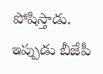పోషిస్తాడు. ఇప్పుడు బీజేపీ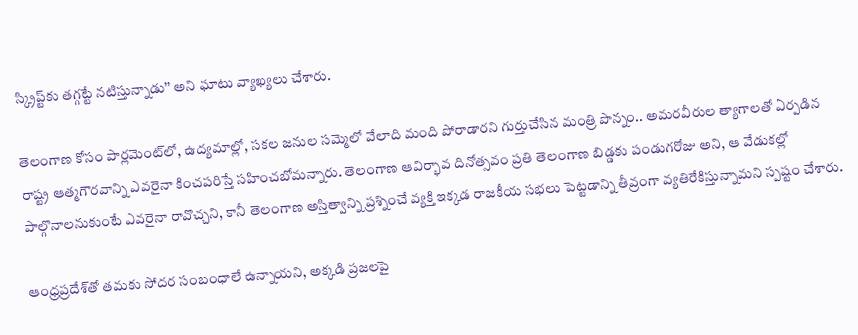స్క్రిప్ట్‌కు తగ్గట్టే నటిస్తున్నాడు’’ అని ఘాటు వ్యాఖ్యలు చేశారు.

తెలంగాణ కోసం పార్లమెంట్‌లో, ఉద్యమాల్లో, సకల జనుల సమ్మెలో వేలాది మంది పోరాడారని గుర్తుచేసిన మంత్రి పొన్నం.. అమరవీరుల త్యాగాలతో ఏర్పడిన రాష్ట్ర ఆత్మగౌరవాన్ని ఎవరైనా కించపరిస్తే సహించబోమన్నారు. తెలంగాణ ఆవిర్భావ దినోత్సవం ప్రతి తెలంగాణ బిడ్డకు పండుగరోజు అని, ఆ వేడుకల్లో పాల్గొనాలనుకుంటే ఎవరైనా రావొచ్చని, కానీ తెలంగాణ అస్తిత్వాన్ని ప్రశ్నించే వ్యక్తి ఇక్కడ రాజకీయ సభలు పెట్టడాన్ని తీవ్రంగా వ్యతిరేకిస్తున్నామని స్పష్టం చేశారు.

ఆంధ్రప్రదేశ్‌తో తమకు సోదర సంబంధాలే ఉన్నాయని, అక్కడి ప్రజలపై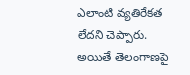ఎలాంటి వ్యతిరేకత లేదని చెప్పారు. అయితే తెలంగాణపై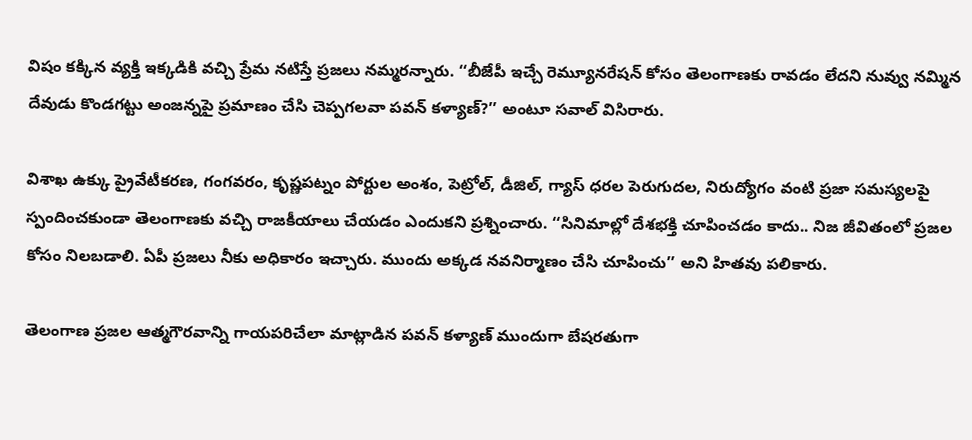విషం కక్కిన వ్యక్తి ఇక్కడికి వచ్చి ప్రేమ నటిస్తే ప్రజలు నమ్మరన్నారు. ‘‘బీజేపీ ఇచ్చే రెమ్యూనరేషన్‌ కోసం తెలంగాణకు రావడం లేదని నువ్వు నమ్మిన దేవుడు కొండగట్టు అంజన్నపై ప్రమాణం చేసి చెప్పగలవా పవన్‌ కళ్యాణ్‌?’’ అంటూ సవాల్ విసిరారు.

విశాఖ ఉక్కు ప్రైవేటీకరణ, గంగవరం, కృష్ణపట్నం పోర్టుల అంశం, పెట్రోల్‌, డీజిల్‌, గ్యాస్ ధరల పెరుగుదల, నిరుద్యోగం వంటి ప్రజా సమస్యలపై స్పందించకుండా తెలంగాణకు వచ్చి రాజకీయాలు చేయడం ఎందుకని ప్రశ్నించారు. ‘‘సినిమాల్లో దేశభక్తి చూపించడం కాదు.. నిజ జీవితంలో ప్రజల కోసం నిలబడాలి. ఏపీ ప్రజలు నీకు అధికారం ఇచ్చారు. ముందు అక్కడ నవనిర్మాణం చేసి చూపించు’’ అని హితవు పలికారు.

తెలంగాణ ప్రజల ఆత్మగౌరవాన్ని గాయపరిచేలా మాట్లాడిన పవన్‌ కళ్యాణ్‌ ముందుగా బేషరతుగా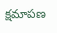క్షమాపణ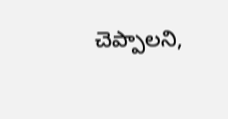చెప్పాలని,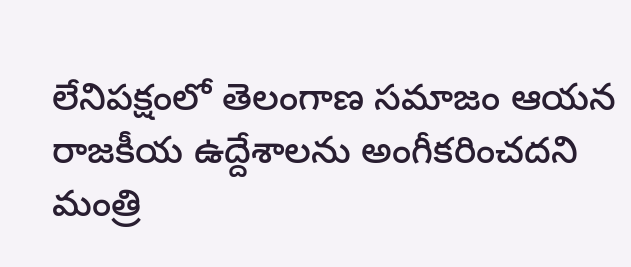లేనిపక్షంలో తెలంగాణ సమాజం ఆయన రాజకీయ ఉద్దేశాలను అంగీకరించదని మంత్రి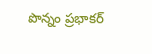పొన్నం ప్రభాకర్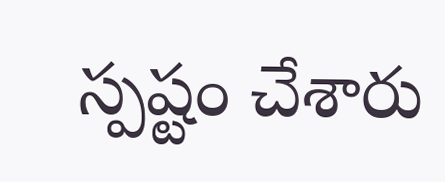స్పష్టం చేశారు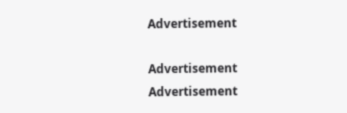Advertisement

Advertisement
Advertisement